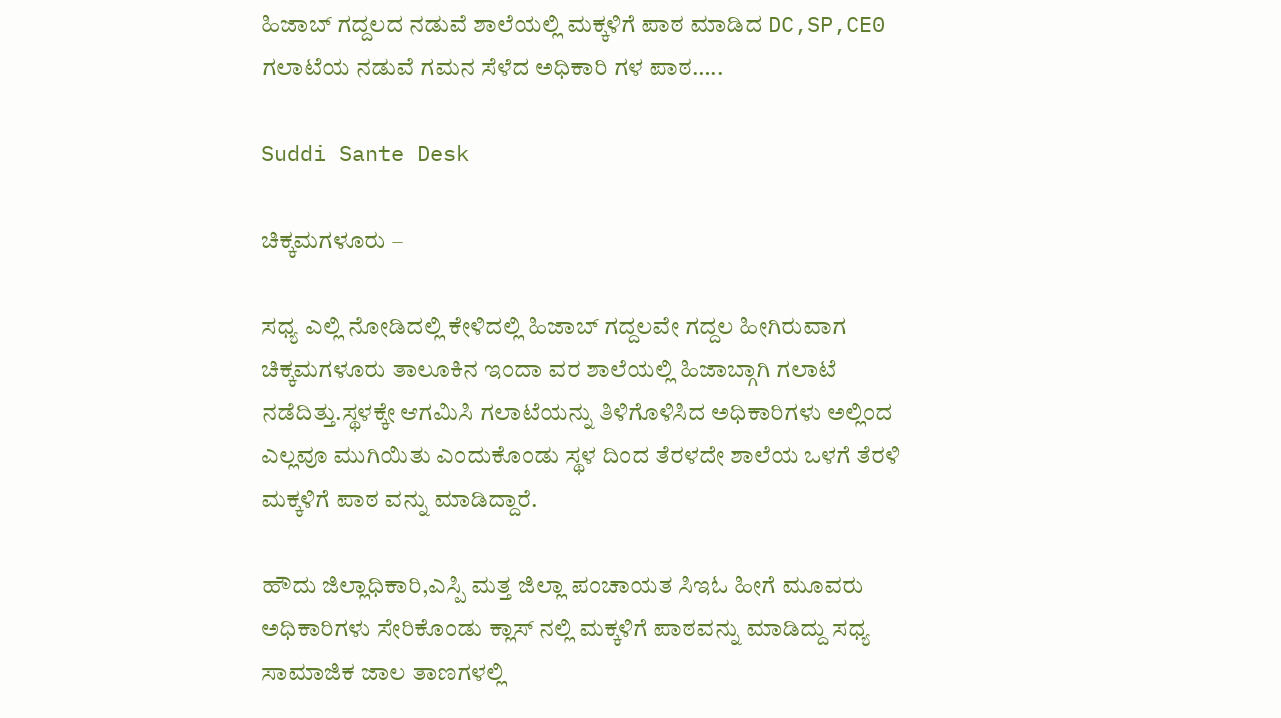ಹಿಜಾಬ್ ಗದ್ದಲದ ನಡುವೆ ಶಾಲೆಯಲ್ಲಿ ಮಕ್ಕಳಿಗೆ ಪಾಠ ಮಾಡಿದ DC,SP,CE0 ಗಲಾಟೆಯ ನಡುವೆ ಗಮನ ಸೆಳೆದ ಅಧಿಕಾರಿ ಗಳ ಪಾಠ…..

Suddi Sante Desk

ಚಿಕ್ಕಮಗಳೂರು –

ಸಧ್ಯ ಎಲ್ಲಿ ನೋಡಿದಲ್ಲಿ ಕೇಳಿದಲ್ಲಿ ಹಿಜಾಬ್ ಗದ್ದಲವೇ ಗದ್ದಲ ಹೀಗಿರುವಾಗ ಚಿಕ್ಕಮಗಳೂರು ತಾಲೂಕಿನ ಇಂದಾ ವರ ಶಾಲೆಯಲ್ಲಿ ಹಿಜಾಬ್ಗಾಗಿ ಗಲಾಟೆ ನಡೆದಿತ್ತು.ಸ್ಥಳಕ್ಕೇ ಆಗಮಿಸಿ ಗಲಾಟೆಯನ್ನು ತಿಳಿಗೊಳಿಸಿದ ಅಧಿಕಾರಿಗಳು ಅಲ್ಲಿಂದ ಎಲ್ಲವೂ ಮುಗಿಯಿತು ಎಂದುಕೊಂಡು ಸ್ಥಳ ದಿಂದ ತೆರಳದೇ ಶಾಲೆಯ ಒಳಗೆ ತೆರಳಿ ಮಕ್ಕಳಿಗೆ ಪಾಠ ವನ್ನು ಮಾಡಿದ್ದಾರೆ.

ಹೌದು ಜಿಲ್ಲಾಧಿಕಾರಿ,ಎಸ್ಪಿ ಮತ್ತ ಜಿಲ್ಲಾ ಪಂಚಾಯತ ಸಿಇಓ ಹೀಗೆ ಮೂವರು ಅಧಿಕಾರಿಗಳು ಸೇರಿಕೊಂಡು ಕ್ಲಾಸ್ ನಲ್ಲಿ ಮಕ್ಕಳಿಗೆ ಪಾಠವನ್ನು ಮಾಡಿದ್ದು ಸಧ್ಯ ಸಾಮಾಜಿಕ ಜಾಲ ತಾಣಗಳಲ್ಲಿ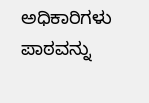ಅಧಿಕಾರಿಗಳು ಪಾಠವನ್ನು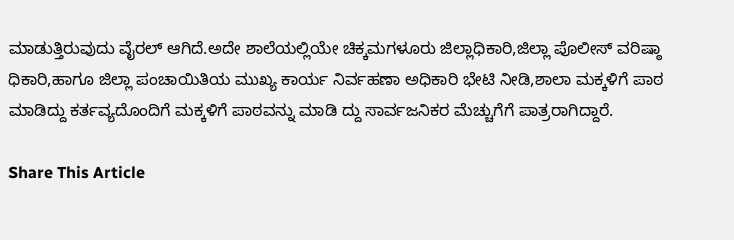ಮಾಡುತ್ತಿರುವುದು ವೈರಲ್ ಆಗಿದೆ.ಅದೇ ಶಾಲೆಯಲ್ಲಿಯೇ ಚಿಕ್ಕಮಗಳೂರು ಜಿಲ್ಲಾಧಿಕಾರಿ,ಜಿಲ್ಲಾ ಪೊಲೀಸ್ ವರಿಷ್ಠಾ ಧಿಕಾರಿ,ಹಾಗೂ ಜಿಲ್ಲಾ ಪಂಚಾಯಿತಿಯ ಮುಖ್ಯ ಕಾರ್ಯ ನಿರ್ವಹಣಾ ಅಧಿಕಾರಿ ಭೇಟಿ ನೀಡಿ,ಶಾಲಾ ಮಕ್ಕಳಿಗೆ ಪಾಠ ಮಾಡಿದ್ದು ಕರ್ತವ್ಯದೊಂದಿಗೆ ಮಕ್ಕಳಿಗೆ ಪಾಠವನ್ನು ಮಾಡಿ ದ್ದು ಸಾರ್ವಜನಿಕರ ಮೆಚ್ಚುಗೆಗೆ ಪಾತ್ರರಾಗಿದ್ದಾರೆ.

Share This Article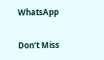WhatsApp

Don't Miss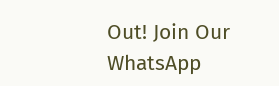Out! Join Our WhatsApp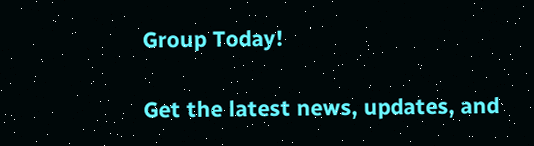Group Today!

Get the latest news, updates, and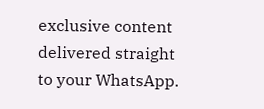exclusive content delivered straight to your WhatsApp.